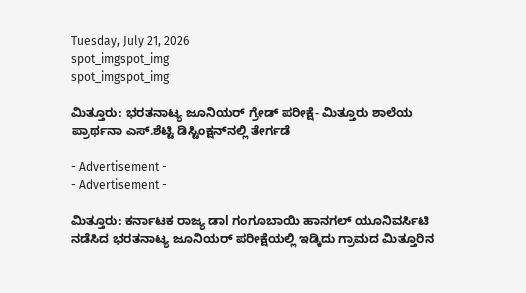Tuesday, July 21, 2026
spot_imgspot_img
spot_imgspot_img

ಮಿತ್ತೂರು: ಭರತನಾಟ್ಯ ಜೂನಿಯರ್ ಗ್ರೇಡ್ ಪರೀಕ್ಷೆ- ಮಿತ್ತೂರು ಶಾಲೆಯ ಪ್ರಾರ್ಥನಾ ಎಸ್.ಶೆಟ್ಟಿ ಡಿಸ್ಟಿಂಕ್ಷನ್‌ನಲ್ಲಿ ತೇರ್ಗಡೆ

- Advertisement -
- Advertisement -

ಮಿತ್ತೂರು: ಕರ್ನಾಟಕ ರಾಜ್ಯ ಡಾl ಗಂಗೂಬಾಯಿ ಹಾನಗಲ್ ಯೂನಿವರ್ಸಿಟಿ ನಡೆಸಿದ ಭರತನಾಟ್ಯ ಜೂನಿಯರ್ ಪರೀಕ್ಷೆಯಲ್ಲಿ ಇಡ್ಕಿದು ಗ್ರಾಮದ ಮಿತ್ತೂರಿನ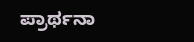ಪ್ರಾರ್ಥನಾ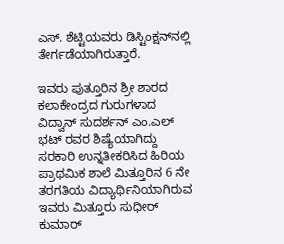ಎಸ್. ಶೆಟ್ಟಿಯವರು ಡಿಸ್ಟಿಂಕ್ಷನ್‌ನಲ್ಲಿ ತೇರ್ಗಡೆಯಾಗಿರುತ್ತಾರೆ.

ಇವರು ಪುತ್ತೂರಿನ ಶ್ರೀ ಶಾರದ ಕಲಾಕೇಂದ್ರದ ಗುರುಗಳಾದ ವಿದ್ವಾನ್ ಸುದರ್ಶನ್ ಎಂ.ಎಲ್ ಭಟ್ ರವರ ಶಿಷ್ಯೆಯಾಗಿದ್ದು ಸರಕಾರಿ ಉನ್ನತೀಕರಿಸಿದ ಹಿರಿಯ ಪ್ರಾಥಮಿಕ ಶಾಲೆ ಮಿತ್ತೂರಿನ 6 ನೇ ತರಗತಿಯ ವಿದ್ಯಾರ್ಥಿನಿಯಾಗಿರುವ ಇವರು ಮಿತ್ತೂರು ಸುಧೀರ್ ಕುಮಾರ್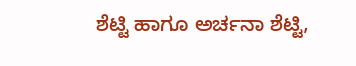ಶೆಟ್ಟಿ ಹಾಗೂ ಅರ್ಚನಾ ಶೆಟ್ಟಿ,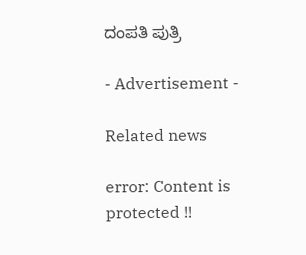ದಂಪತಿ ಪುತ್ರಿ

- Advertisement -

Related news

error: Content is protected !!